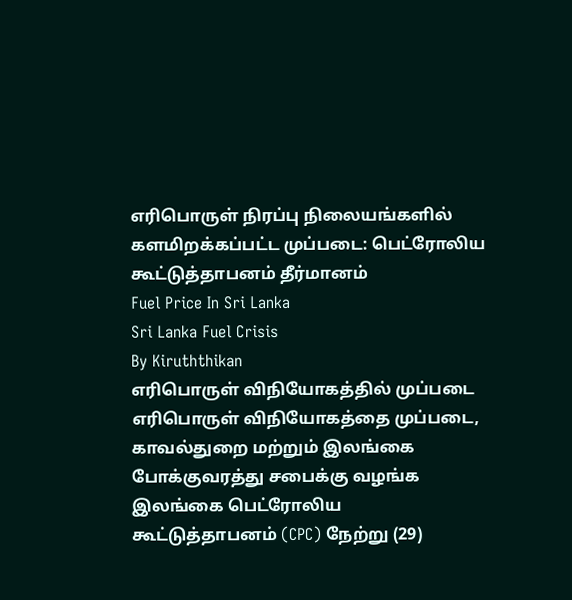எரிபொருள் நிரப்பு நிலையங்களில் களமிறக்கப்பட்ட முப்படை: பெட்ரோலிய கூட்டுத்தாபனம் தீர்மானம்
Fuel Price In Sri Lanka
Sri Lanka Fuel Crisis
By Kiruththikan
எரிபொருள் விநியோகத்தில் முப்படை
எரிபொருள் விநியோகத்தை முப்படை, காவல்துறை மற்றும் இலங்கை போக்குவரத்து சபைக்கு வழங்க இலங்கை பெட்ரோலிய கூட்டுத்தாபனம் (CPC) நேற்று (29)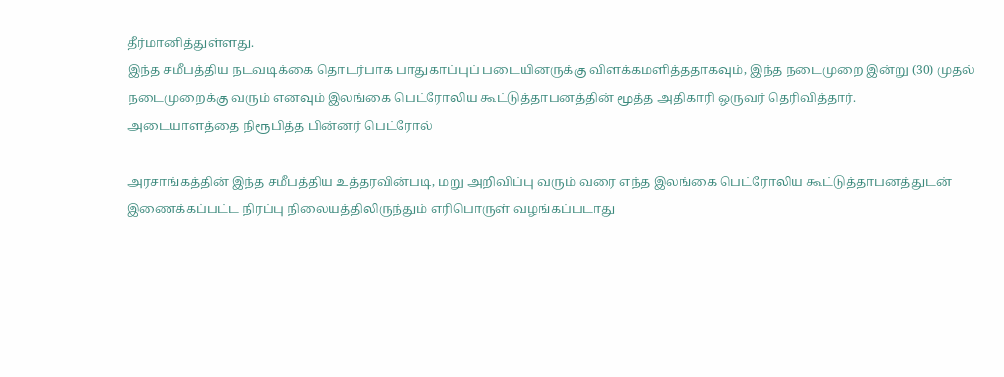தீர்மானித்துள்ளது.
இந்த சமீபத்திய நடவடிக்கை தொடர்பாக பாதுகாப்புப் படையினருக்கு விளக்கமளித்ததாகவும், இந்த நடைமுறை இன்று (30) முதல் நடைமுறைக்கு வரும் எனவும் இலங்கை பெட்ரோலிய கூட்டுத்தாபனத்தின் மூத்த அதிகாரி ஒருவர் தெரிவித்தார்.
அடையாளத்தை நிரூபித்த பின்னர் பெட்ரோல்

அரசாங்கத்தின் இந்த சமீபத்திய உத்தரவின்படி, மறு அறிவிப்பு வரும் வரை எந்த இலங்கை பெட்ரோலிய கூட்டுத்தாபனத்துடன் இணைக்கப்பட்ட நிரப்பு நிலையத்திலிருந்தும் எரிபொருள் வழங்கப்படாது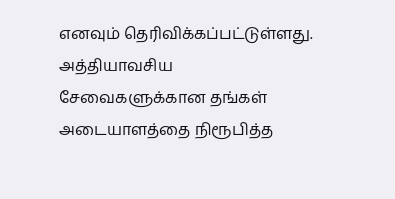எனவும் தெரிவிக்கப்பட்டுள்ளது.
அத்தியாவசிய சேவைகளுக்கான தங்கள் அடையாளத்தை நிரூபித்த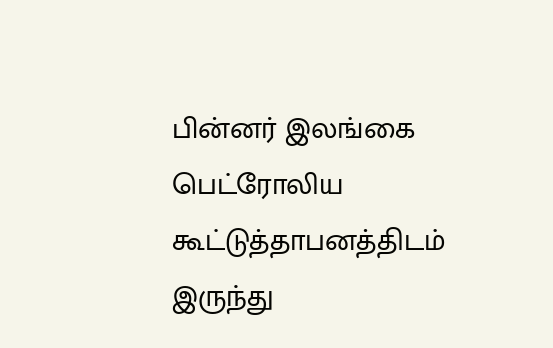பின்னர் இலங்கை பெட்ரோலிய கூட்டுத்தாபனத்திடம் இருந்து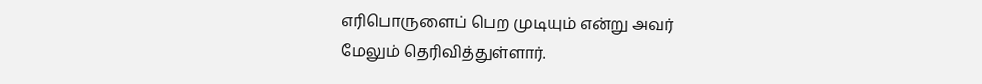எரிபொருளைப் பெற முடியும் என்று அவர் மேலும் தெரிவித்துள்ளார்.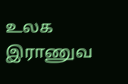உலக இராணுவ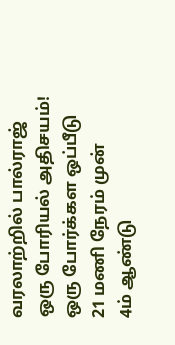வரலாற்றில் பால்ராஜ் ஒரு போரியல் அதிசயம்! ஒரு போர்க்கள ஒப்பீடு 21 மணி நேரம் முன்
4ம் ஆண்டு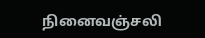நினைவஞ்சலி